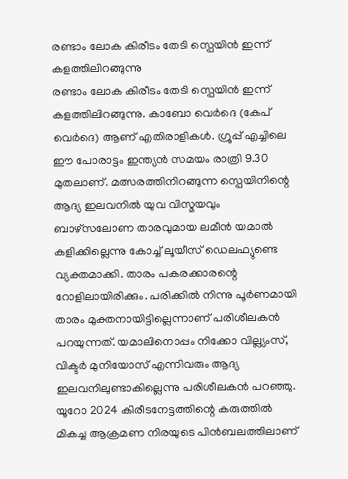രണ്ടാം ലോക കിരീടം തേടി സ്പെയിൻ ഇന്ന് കളത്തിലിറങ്ങുന്നു
രണ്ടാം ലോക കിരീടം തേടി സ്പെയിൻ ഇന്ന് കളത്തിലിറങ്ങുന്നു. കാബോ വെർദെ (കേപ് വെർദെ) ആണ് എതിരാളികൾ. ഗ്രൂപ്പ് എച്ചിലെ ഈ പോരാട്ടം ഇന്ത്യൻ സമയം രാത്രി 9.30 മുതലാണ്. മത്സരത്തിനിറങ്ങുന്ന സ്പെയിനിന്റെ ആദ്യ ഇലവനിൽ യുവ വിസ്മയവും ബാഴ്സലോണ താരവുമായ ലമീൻ യമാൽ കളിക്കില്ലെന്നു കോച്ച് ലൂയീസ് ഡെലഫ്യുണ്ടെ വ്യക്തമാക്കി. താരം പകരക്കാരന്റെ റോളിലായിരിക്കും. പരിക്കിൽ നിന്നു പൂർണമായി താരം മുക്തനായിട്ടില്ലെന്നാണ് പരിശീലകൻ പറയുന്നത്. യമാലിനൊപ്പം നിക്കോ വില്ല്യംസ്, വിക്ടർ മുനിയോസ് എന്നിവരും ആദ്യ ഇലവനിലുണ്ടാകില്ലെന്നു പരിശീലകൻ പറഞ്ഞു.
യൂറോ 2024 കിരീടനേട്ടത്തിന്റെ കരുത്തിൽ മികച്ച ആക്രമണ നിരയുടെ പിൻബലത്തിലാണ്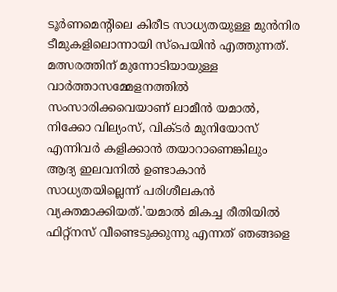ടൂർണമെന്റിലെ കിരീട സാധ്യതയുള്ള മുൻനിര ടീമുകളിലൊന്നായി സ്പെയിൻ എത്തുന്നത്. മത്സരത്തിന് മുന്നോടിയായുള്ള വാർത്താസമ്മേളനത്തിൽ സംസാരിക്കവെയാണ് ലാമീൻ യമാൽ, നിക്കോ വില്യംസ്, വിക്ടർ മുനിയോസ് എന്നിവർ കളിക്കാൻ തയാറാണെങ്കിലും ആദ്യ ഇലവനിൽ ഉണ്ടാകാൻ സാധ്യതയില്ലെന്ന് പരിശീലകൻ വ്യക്തമാക്കിയത്.'യമാൽ മികച്ച രീതിയിൽ ഫിറ്റ്നസ് വീണ്ടെടുക്കുന്നു എന്നത് ഞങ്ങളെ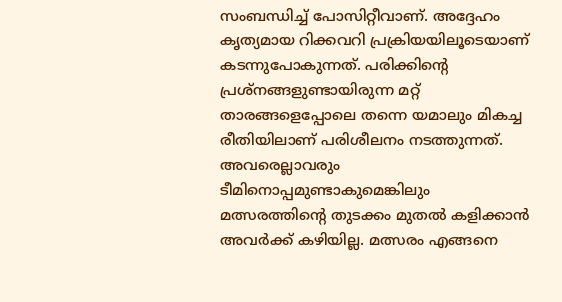സംബന്ധിച്ച് പോസിറ്റീവാണ്. അദ്ദേഹം കൃത്യമായ റിക്കവറി പ്രക്രിയയിലൂടെയാണ് കടന്നുപോകുന്നത്. പരിക്കിന്റെ പ്രശ്നങ്ങളുണ്ടായിരുന്ന മറ്റ് താരങ്ങളെപ്പോലെ തന്നെ യമാലും മികച്ച രീതിയിലാണ് പരിശീലനം നടത്തുന്നത്. അവരെല്ലാവരും ടീമിനൊപ്പമുണ്ടാകുമെങ്കിലും മത്സരത്തിന്റെ തുടക്കം മുതൽ കളിക്കാൻ അവർക്ക് കഴിയില്ല. മത്സരം എങ്ങനെ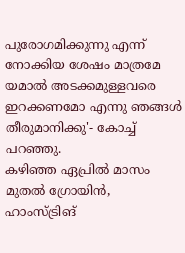പുരോഗമിക്കുന്നു എന്ന് നോക്കിയ ശേഷം മാത്രമേ യമാൽ അടക്കമുള്ളവരെ ഇറക്കണമോ എന്നു ഞങ്ങൾ തീരുമാനിക്കു'- കോച്ച് പറഞ്ഞു.
കഴിഞ്ഞ ഏപ്രിൽ മാസം മുതൽ ഗ്രോയിൻ, ഹാംസ്ട്രിങ്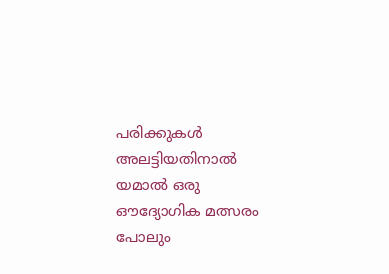പരിക്കുകൾ അലട്ടിയതിനാൽ യമാൽ ഒരു ഔദ്യോഗിക മത്സരം പോലും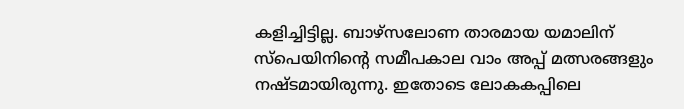കളിച്ചിട്ടില്ല. ബാഴ്സലോണ താരമായ യമാലിന് സ്പെയിനിന്റെ സമീപകാല വാം അപ്പ് മത്സരങ്ങളും നഷ്ടമായിരുന്നു. ഇതോടെ ലോകകപ്പിലെ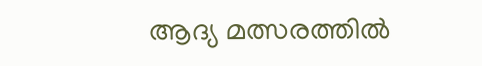ആദ്യ മത്സരത്തിൽ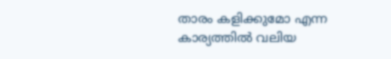താരം കളിക്കുമോ എന്ന കാര്യത്തിൽ വലിയ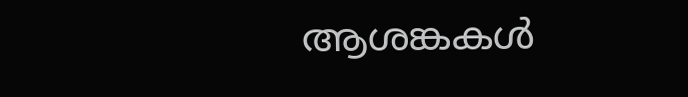ആശങ്കകൾ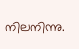നിലനിന്നു.